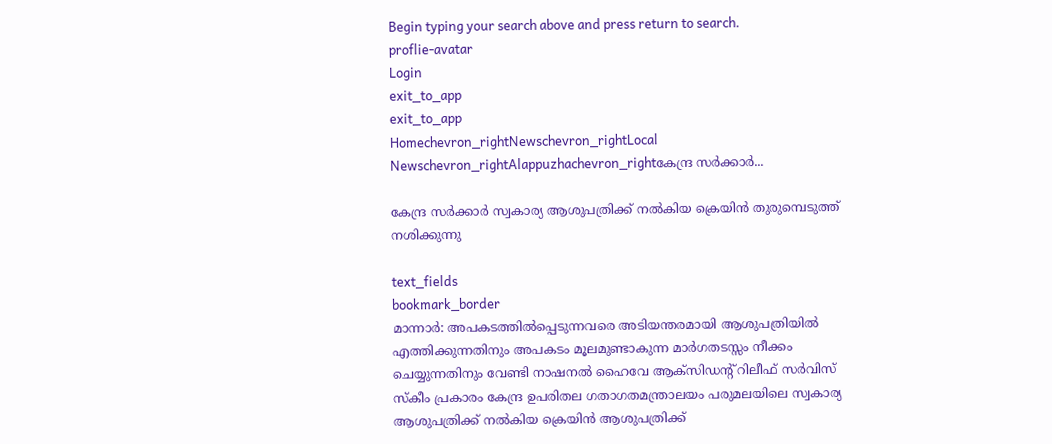Begin typing your search above and press return to search.
proflie-avatar
Login
exit_to_app
exit_to_app
Homechevron_rightNewschevron_rightLocal Newschevron_rightAlappuzhachevron_rightകേന്ദ്ര സര്‍ക്കാര്‍...

കേന്ദ്ര സര്‍ക്കാര്‍ സ്വകാര്യ ആശുപത്രിക്ക് നല്‍കിയ ക്രെയിന്‍ തുരുമ്പെടുത്ത് നശിക്കുന്നു

text_fields
bookmark_border
മാന്നാര്‍: അപകടത്തില്‍പ്പെടുന്നവരെ അടിയന്തരമായി ആശുപത്രിയില്‍ എത്തിക്കുന്നതിനും അപകടം മൂലമുണ്ടാകുന്ന മാര്‍ഗതടസ്സം നീക്കം ചെയ്യുന്നതിനും വേണ്ടി നാഷനല്‍ ഹൈവേ ആക്സിഡന്‍റ് റിലീഫ് സര്‍വിസ് സ്കീം പ്രകാരം കേന്ദ്ര ഉപരിതല ഗതാഗതമന്ത്രാലയം പരുമലയിലെ സ്വകാര്യ ആശുപത്രിക്ക് നല്‍കിയ ക്രെയിന്‍ ആശുപത്രിക്ക്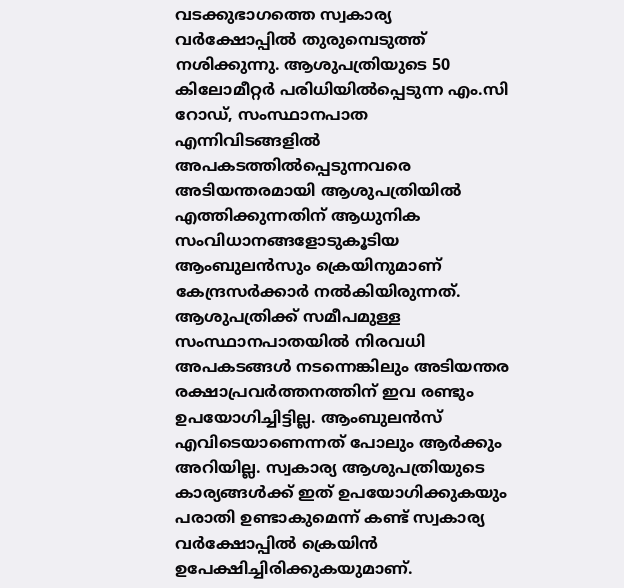വടക്കുഭാഗത്തെ സ്വകാര്യ വര്‍ക്ഷോപ്പില്‍ തുരുമ്പെടുത്ത് നശിക്കുന്നു. ആശുപത്രിയുടെ 50 കിലോമീറ്റര്‍ പരിധിയില്‍പ്പെടുന്ന എം.സി റോഡ്, സംസ്ഥാനപാത എന്നിവിടങ്ങളില്‍ അപകടത്തില്‍പ്പെടുന്നവരെ അടിയന്തരമായി ആശുപത്രിയില്‍ എത്തിക്കുന്നതിന് ആധുനിക സംവിധാനങ്ങളോടുകൂടിയ ആംബുലന്‍സും ക്രെയിനുമാണ് കേന്ദ്രസര്‍ക്കാര്‍ നല്‍കിയിരുന്നത്. ആശുപത്രിക്ക് സമീപമുള്ള സംസ്ഥാനപാതയില്‍ നിരവധി അപകടങ്ങള്‍ നടന്നെങ്കിലും അടിയന്തര രക്ഷാപ്രവര്‍ത്തനത്തിന് ഇവ രണ്ടും ഉപയോഗിച്ചിട്ടില്ല. ആംബുലന്‍സ് എവിടെയാണെന്നത് പോലും ആര്‍ക്കും അറിയില്ല. സ്വകാര്യ ആശുപത്രിയുടെ കാര്യങ്ങള്‍ക്ക് ഇത് ഉപയോഗിക്കുകയും പരാതി ഉണ്ടാകുമെന്ന് കണ്ട് സ്വകാര്യ വര്‍ക്ഷോപ്പില്‍ ക്രെയിന്‍ ഉപേക്ഷിച്ചിരിക്കുകയുമാണ്.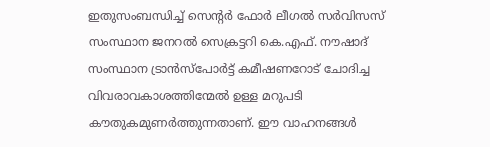ഇതുസംബന്ധിച്ച് സെന്‍റര്‍ ഫോര്‍ ലീഗല്‍ സര്‍വിസസ് സംസ്ഥാന ജനറല്‍ സെക്രട്ടറി കെ.എഫ്. നൗഷാദ് സംസ്ഥാന ട്രാന്‍സ്പോര്‍ട്ട് കമീഷണറോട് ചോദിച്ച വിവരാവകാശത്തിന്മേല്‍ ഉള്ള മറുപടി കൗതുകമുണര്‍ത്തുന്നതാണ്. ഈ വാഹനങ്ങള്‍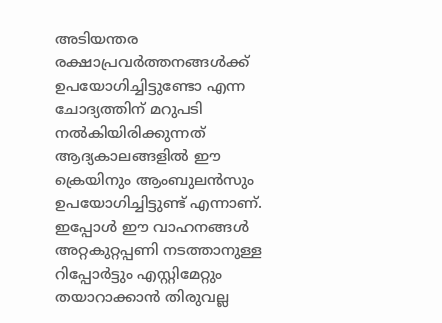അടിയന്തര രക്ഷാപ്രവര്‍ത്തനങ്ങള്‍ക്ക് ഉപയോഗിച്ചിട്ടുണ്ടോ എന്ന ചോദ്യത്തിന് മറുപടി നല്‍കിയിരിക്കുന്നത് ആദ്യകാലങ്ങളില്‍ ഈ ക്രെയിനും ആംബുലന്‍സും ഉപയോഗിച്ചിട്ടുണ്ട് എന്നാണ്. ഇപ്പോള്‍ ഈ വാഹനങ്ങള്‍ അറ്റകുറ്റപ്പണി നടത്താനുള്ള റിപ്പോര്‍ട്ടും എസ്റ്റിമേറ്റും തയാറാക്കാന്‍ തിരുവല്ല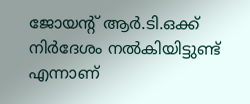ജോയന്‍റ് ആര്‍.ടി.ഒക്ക് നിര്‍ദേശം നല്‍കിയിട്ടുണ്ട് എന്നാണ്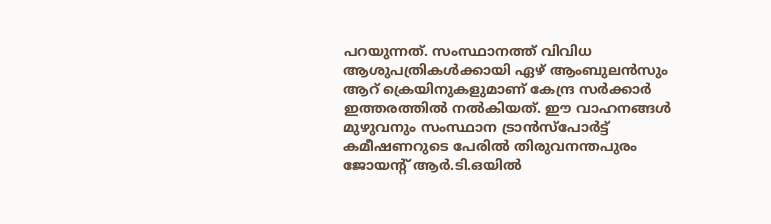പറയുന്നത്. സംസ്ഥാനത്ത് വിവിധ ആശുപത്രികള്‍ക്കായി ഏഴ് ആംബുലന്‍സും ആറ് ക്രെയിനുകളുമാണ് കേന്ദ്ര സര്‍ക്കാര്‍ ഇത്തരത്തില്‍ നല്‍കിയത്. ഈ വാഹനങ്ങള്‍ മുഴുവനും സംസ്ഥാന ട്രാന്‍സ്പോര്‍ട്ട് കമീഷണറുടെ പേരില്‍ തിരുവനന്തപുരം ജോയന്‍റ് ആര്‍.ടി.ഒയില്‍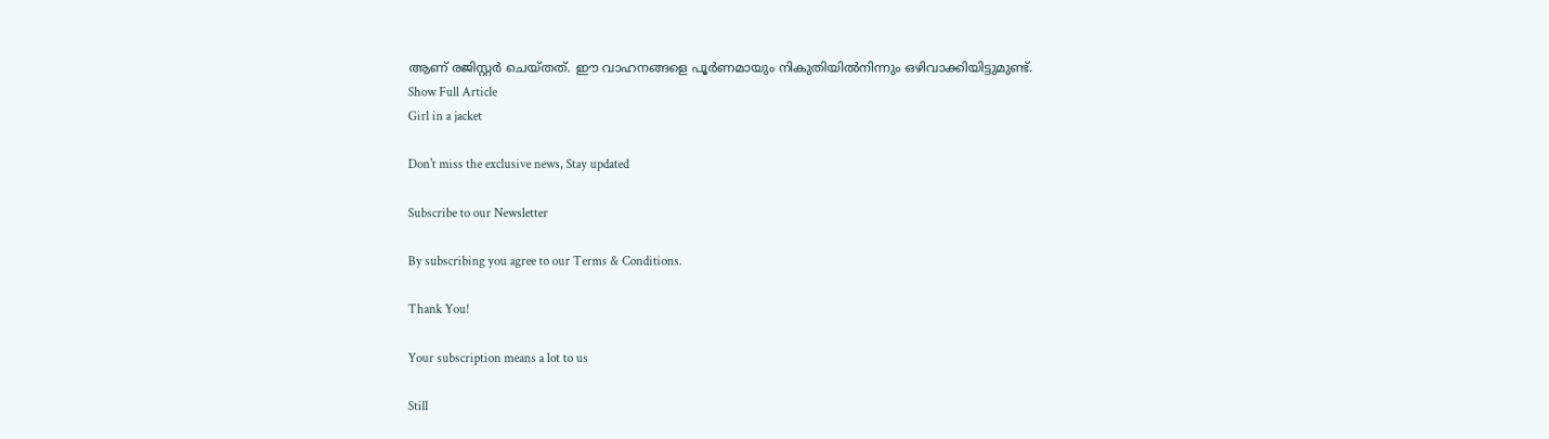ആണ് രജിസ്റ്റര്‍ ചെയ്തത്. ഈ വാഹനങ്ങളെ പൂര്‍ണമായും നികുതിയില്‍നിന്നും ഒഴിവാക്കിയിട്ടുമുണ്ട്.
Show Full Article
Girl in a jacket

Don't miss the exclusive news, Stay updated

Subscribe to our Newsletter

By subscribing you agree to our Terms & Conditions.

Thank You!

Your subscription means a lot to us

Still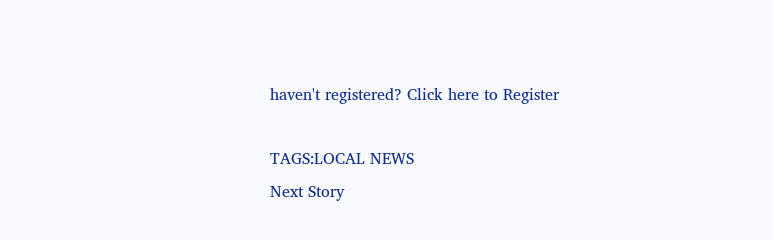haven't registered? Click here to Register

TAGS:LOCAL NEWS
Next Story